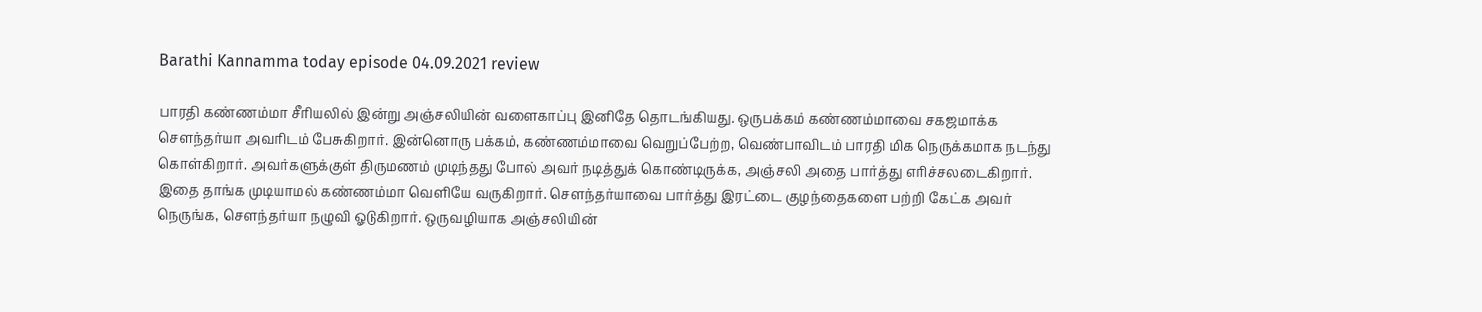Barathi Kannamma today episode 04.09.2021 review

பாரதி கண்ணம்மா சீரியலில் இன்று அஞ்சலியின் வளைகாப்பு இனிதே தொடங்கியது. ஒருபக்கம் கண்ணம்மாவை சகஜமாக்க சௌந்தர்யா அவரிடம் பேசுகிறார். இன்னொரு பக்கம், கண்ணம்மாவை வெறுப்பேற்ற, வெண்பாவிடம் பாரதி மிக நெருக்கமாக நடந்து கொள்கிறார். அவர்களுக்குள் திருமணம் முடிந்தது போல் அவர் நடித்துக் கொண்டிருக்க, அஞ்சலி அதை பார்த்து எரிச்சலடைகிறார். இதை தாங்க முடியாமல் கண்ணம்மா வெளியே வருகிறார். சௌந்தர்யாவை பார்த்து இரட்டை குழந்தைகளை பற்றி கேட்க அவர் நெருங்க, சௌந்தர்யா நழுவி ஓடுகிறார். ஒருவழியாக அஞ்சலியின்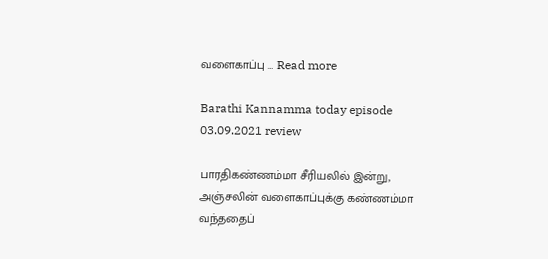வளைகாப்பு … Read more

Barathi Kannamma today episode 03.09.2021 review

பாரதிகண்ணம்மா சீரியலில் இன்று, அஞ்சலின் வளைகாப்புக்கு கண்ணம்மா வந்ததைப்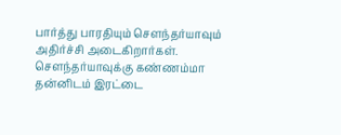பார்த்து பாரதியும் சௌந்தர்யாவும் அதிர்ச்சி அடைகிறார்கள். சௌந்தர்யாவுக்கு கண்ணம்மா தன்னிடம் இரட்டை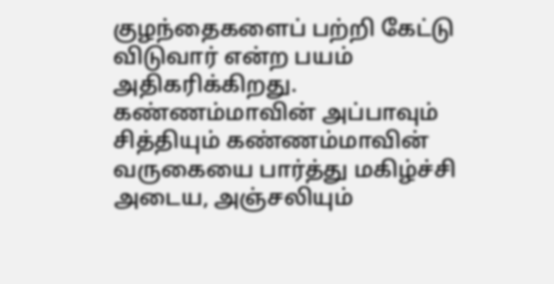குழந்தைகளைப் பற்றி கேட்டு விடுவார் என்ற பயம் அதிகரிக்கிறது. கண்ணம்மாவின் அப்பாவும் சித்தியும் கண்ணம்மாவின் வருகையை பார்த்து மகிழ்ச்சி அடைய, அஞ்சலியும்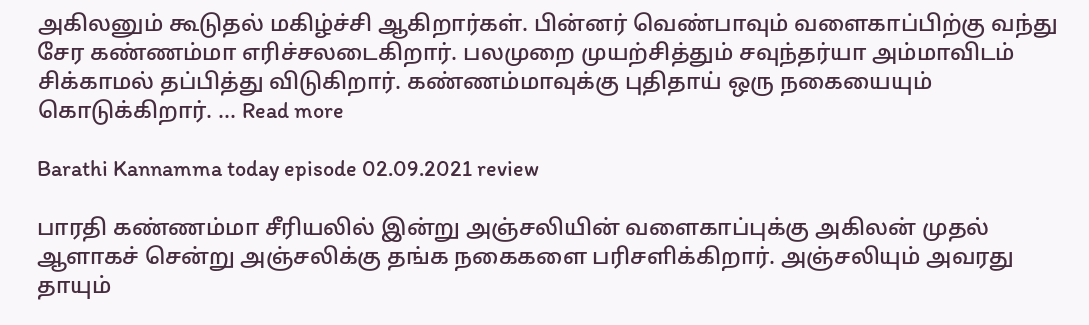அகிலனும் கூடுதல் மகிழ்ச்சி ஆகிறார்கள். பின்னர் வெண்பாவும் வளைகாப்பிற்கு வந்து சேர கண்ணம்மா எரிச்சலடைகிறார். பலமுறை முயற்சித்தும் சவுந்தர்யா அம்மாவிடம் சிக்காமல் தப்பித்து விடுகிறார். கண்ணம்மாவுக்கு புதிதாய் ஒரு நகையையும் கொடுக்கிறார். … Read more

Barathi Kannamma today episode 02.09.2021 review

பாரதி கண்ணம்மா சீரியலில் இன்று அஞ்சலியின் வளைகாப்புக்கு அகிலன் முதல் ஆளாகச் சென்று அஞ்சலிக்கு தங்க நகைகளை பரிசளிக்கிறார். அஞ்சலியும் அவரது தாயும்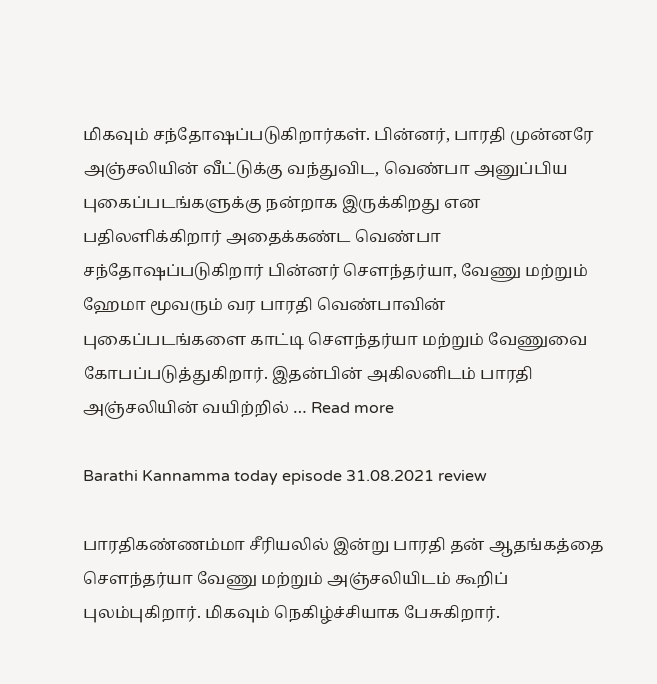மிகவும் சந்தோஷப்படுகிறார்கள். பின்னர், பாரதி முன்னரே அஞ்சலியின் வீட்டுக்கு வந்துவிட, வெண்பா அனுப்பிய புகைப்படங்களுக்கு நன்றாக இருக்கிறது என பதிலளிக்கிறார் அதைக்கண்ட வெண்பா சந்தோஷப்படுகிறார் பின்னர் சௌந்தர்யா, வேணு மற்றும் ஹேமா மூவரும் வர பாரதி வெண்பாவின் புகைப்படங்களை காட்டி சௌந்தர்யா மற்றும் வேணுவை கோபப்படுத்துகிறார். இதன்பின் அகிலனிடம் பாரதி அஞ்சலியின் வயிற்றில் … Read more

Barathi Kannamma today episode 31.08.2021 review

பாரதிகண்ணம்மா சீரியலில் இன்று பாரதி தன் ஆதங்கத்தை சௌந்தர்யா வேணு மற்றும் அஞ்சலியிடம் கூறிப் புலம்புகிறார். மிகவும் நெகிழ்ச்சியாக பேசுகிறார்.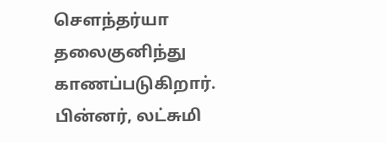சௌந்தர்யா தலைகுனிந்து காணப்படுகிறார். பின்னர், லட்சுமி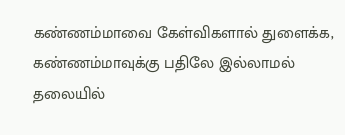கண்ணம்மாவை கேள்விகளால் துளைக்க, கண்ணம்மாவுக்கு பதிலே இல்லாமல் தலையில்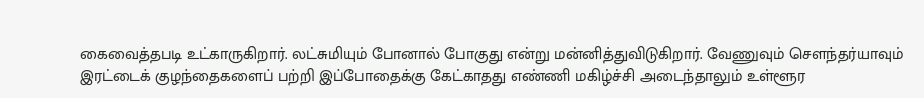கைவைத்தபடி உட்காருகிறார். லட்சுமியும் போனால் போகுது என்று மன்னித்துவிடுகிறார். வேணுவும் சௌந்தர்யாவும் இரட்டைக் குழந்தைகளைப் பற்றி இப்போதைக்கு கேட்காதது எண்ணி மகிழ்ச்சி அடைந்தாலும் உள்ளூர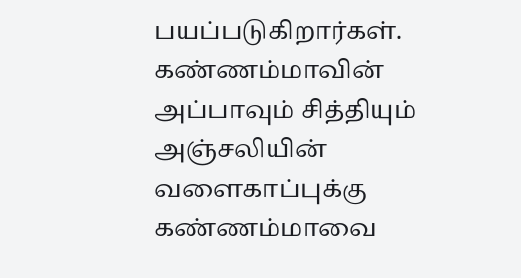பயப்படுகிறார்கள். கண்ணம்மாவின் அப்பாவும் சித்தியும் அஞ்சலியின் வளைகாப்புக்கு கண்ணம்மாவை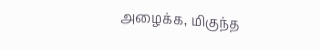அழைக்க, மிகுந்த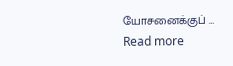யோசனைக்குப் … Read more